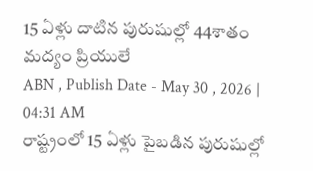15 ఏళ్లు దాటిన పురుషుల్లో 44శాతం మద్యం ప్రియులే
ABN , Publish Date - May 30 , 2026 | 04:31 AM
రాష్ట్రంలో 15 ఏళ్లు పైబడిన పురుషుల్లో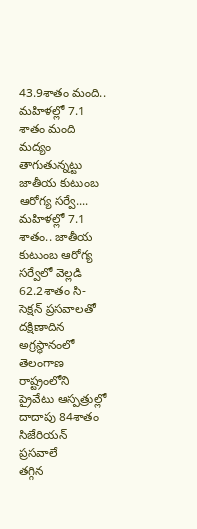43.9శాతం మంది.. మహిళల్లో 7.1 శాతం మంది మద్యం తాగుతున్నట్టు జాతీయ కుటుంబ ఆరోగ్య సర్వే....
మహిళల్లో 7.1 శాతం.. జాతీయ కుటుంబ ఆరోగ్య సర్వేలో వెల్లడి
62.2శాతం సి-సెక్షన్ ప్రసవాలతో దక్షిణాదిన అగ్రస్థానంలో తెలంగాణ
రాష్ట్రంలోని ప్రైవేటు ఆస్పత్రుల్లో దాదాపు 84శాతం సిజేరియన్ ప్రసవాలే
తగ్గిన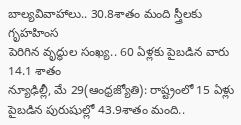బాల్యవివాహాలు.. 30.8శాతం మంది స్త్రీలకు గృహహింస
పెరిగిన వృద్ధుల సంఖ్య.. 60 ఏళ్లకు పైబడిన వారు 14.1 శాతం
న్యూఢిల్లీ, మే 29(ఆంధ్రజ్యోతి): రాష్ట్రంలో 15 ఏళ్లు పైబడిన పురుషుల్లో 43.9శాతం మంది..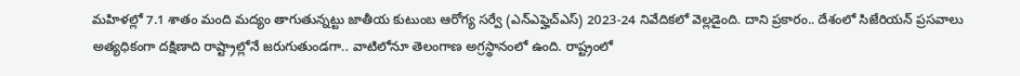మహిళల్లో 7.1 శాతం మంది మద్యం తాగుతున్నట్టు జాతీయ కుటుంబ ఆరోగ్య సర్వే (ఎన్ఎఫ్హెచ్ఎస్) 2023-24 నివేదికలో వెల్లడైంది. దాని ప్రకారం.. దేశంలో సిజేరియన్ ప్రసవాలు అత్యధికంగా దక్షిణాది రాష్ట్రాల్లోనే జరుగుతుండగా.. వాటిలోనూ తెలంగాణ అగ్రస్థానంలో ఉంది. రాష్ట్రంలో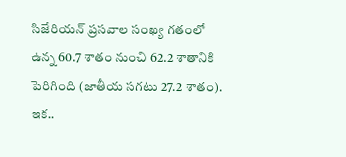సిజేరియన్ ప్రసవాల సంఖ్య గతంలో ఉన్న 60.7 శాతం నుంచి 62.2 శాతానికి పెరిగింది (జాతీయ సగటు 27.2 శాతం). ఇక..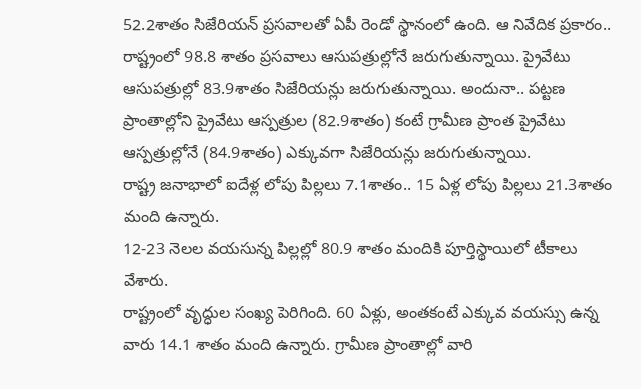52.2శాతం సిజేరియన్ ప్రసవాలతో ఏపీ రెండో స్థానంలో ఉంది. ఆ నివేదిక ప్రకారం..
రాష్ట్రంలో 98.8 శాతం ప్రసవాలు ఆసుపత్రుల్లోనే జరుగుతున్నాయి. ప్రైవేటు ఆసుపత్రుల్లో 83.9శాతం సిజేరియన్లు జరుగుతున్నాయి. అందునా.. పట్టణ ప్రాంతాల్లోని ప్రైవేటు ఆస్పత్రుల (82.9శాతం) కంటే గ్రామీణ ప్రాంత ప్రైవేటు ఆస్పత్రుల్లోనే (84.9శాతం) ఎక్కువగా సిజేరియన్లు జరుగుతున్నాయి.
రాష్ట్ర జనాభాలో ఐదేళ్ల లోపు పిల్లలు 7.1శాతం.. 15 ఏళ్ల లోపు పిల్లలు 21.3శాతం మంది ఉన్నారు.
12-23 నెలల వయసున్న పిల్లల్లో 80.9 శాతం మందికి పూర్తిస్థాయిలో టీకాలు వేశారు.
రాష్ట్రంలో వృద్ధుల సంఖ్య పెరిగింది. 60 ఏళ్లు, అంతకంటే ఎక్కువ వయస్సు ఉన్న వారు 14.1 శాతం మంది ఉన్నారు. గ్రామీణ ప్రాంతాల్లో వారి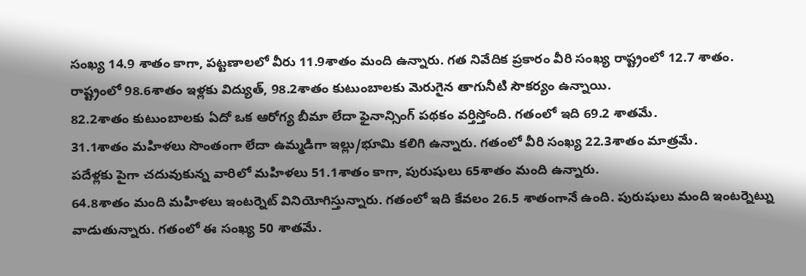సంఖ్య 14.9 శాతం కాగా, పట్టణాలలో వీరు 11.9శాతం మంది ఉన్నారు. గత నివేదిక ప్రకారం వీరి సంఖ్య రాష్ట్రంలో 12.7 శాతం.
రాష్ట్రంలో 98.6శాతం ఇళ్లకు విద్యుత్, 98.2శాతం కుటుంబాలకు మెరుగైన తాగునీటి సౌకర్యం ఉన్నాయి.
82.2శాతం కుటుంబాలకు ఏదో ఒక ఆరోగ్య బీమా లేదా ఫైనాన్సింగ్ పథకం వర్తిస్తోంది. గతంలో ఇది 69.2 శాతమే.
31.1శాతం మహిళలు సొంతంగా లేదా ఉమ్మడిగా ఇల్లు/భూమి కలిగి ఉన్నారు. గతంలో వీరి సంఖ్య 22.3శాతం మాత్రమే.
పదేళ్లకు పైగా చదువుకున్న వారిలో మహిళలు 51.1శాతం కాగా, పురుషులు 65శాతం మంది ఉన్నారు.
64.8శాతం మంది మహిళలు ఇంటర్నెట్ వినియోగిస్తున్నారు. గతంలో ఇది కేవలం 26.5 శాతంగానే ఉంది. పురుషులు మంది ఇంటర్నెట్ను వాడుతున్నారు. గతంలో ఈ సంఖ్య 50 శాతమే.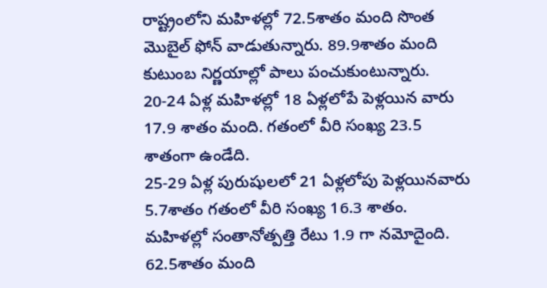రాష్ట్రంలోని మహిళల్లో 72.5శాతం మంది సొంత మొబైల్ ఫోన్ వాడుతున్నారు. 89.9శాతం మంది కుటుంబ నిర్ణయాల్లో పాలు పంచుకుంటున్నారు.
20-24 ఏళ్ల మహిళల్లో 18 ఏళ్లలోపే పెళ్లయిన వారు 17.9 శాతం మంది. గతంలో వీరి సంఖ్య 23.5 శాతంగా ఉండేది.
25-29 ఏళ్ల పురుషులలో 21 ఏళ్లలోపు పెళ్లయినవారు 5.7శాతం గతంలో వీరి సంఖ్య 16.3 శాతం.
మహిళల్లో సంతానోత్పత్తి రేటు 1.9 గా నమోదైంది. 62.5శాతం మంది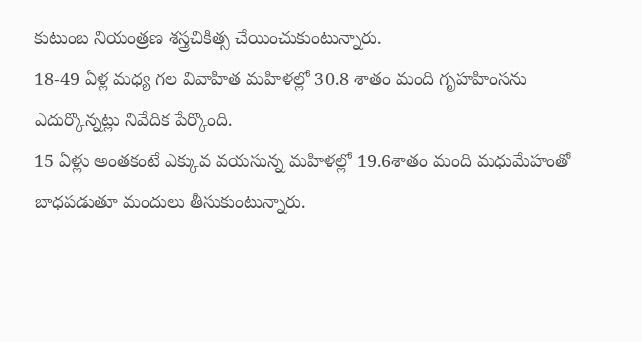కుటుంబ నియంత్రణ శస్త్రచికిత్స చేయించుకుంటున్నారు.
18-49 ఏళ్ల మధ్య గల వివాహిత మహిళల్లో 30.8 శాతం మంది గృహహింసను ఎదుర్కొన్నట్లు నివేదిక పేర్కొంది.
15 ఏళ్లు అంతకంటే ఎక్కువ వయసున్న మహిళల్లో 19.6శాతం మంది మధుమేహంతో బాధపడుతూ మందులు తీసుకుంటున్నారు.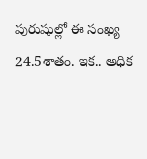పురుషుల్లో ఈ సంఖ్య 24.5శాతం. ఇక.. అధిక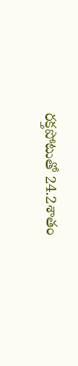రక్తపోటుతో 24.2శాతం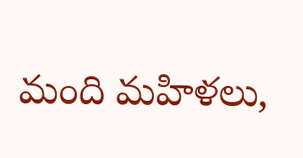మంది మహిళలు,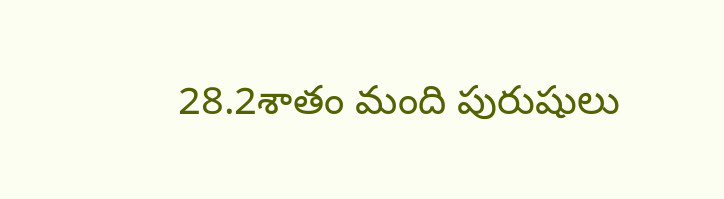28.2శాతం మంది పురుషులు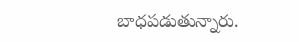బాధపడుతున్నారు.